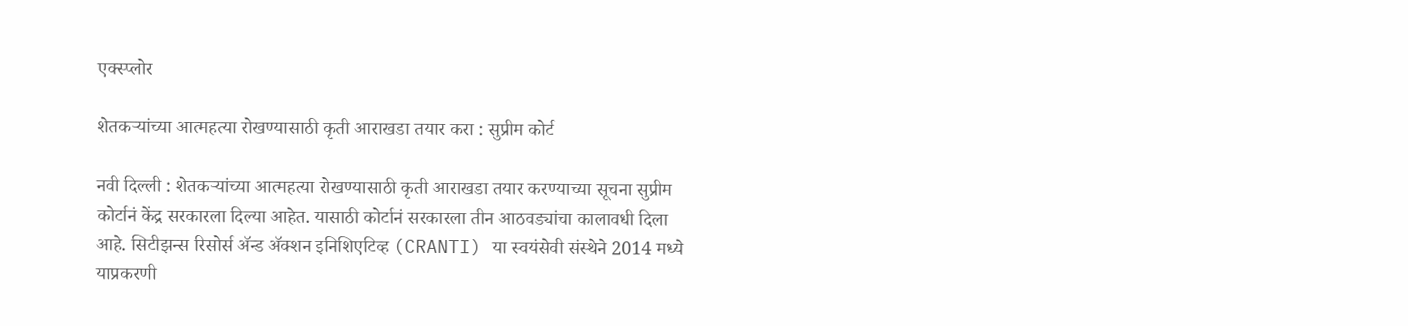एक्स्प्लोर

शेतकऱ्यांच्या आत्महत्या रोखण्यासाठी कृती आराखडा तयार करा : सुप्रीम कोर्ट

नवी दिल्ली : शेतकऱ्यांच्या आत्महत्या रोखण्यासाठी कृती आराखडा तयार करण्याच्या सूचना सुप्रीम कोर्टानं केंद्र सरकारला दिल्या आहेत. यासाठी कोर्टानं सरकारला तीन आठवड्यांचा कालावधी दिला आहे. सिटीझन्स रिसोर्स ॲन्ड ॲक्शन इनिशिएटिव्ह (CRANTI) या स्वयंसेवी संस्थेने 2014 मध्ये याप्रकरणी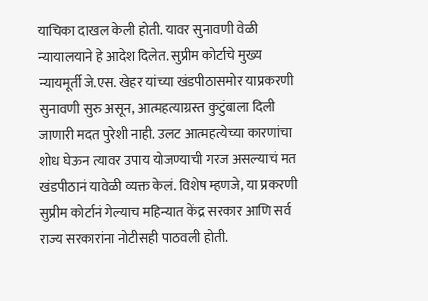याचिका दाखल केली होती. यावर सुनावणी वेळी न्यायालयाने हे आदेश दिलेत. सुप्रीम कोर्टाचे मुख्य न्यायमूर्ती जे.एस. खेहर यांच्या खंडपीठासमोर याप्रकरणी सुनावणी सुरु असून, आत्महत्याग्रस्त कुटुंबाला दिली जाणारी मदत पुरेशी नाही. उलट आत्महत्येच्या कारणांचा शोध घेऊन त्यावर उपाय योजण्याची गरज असल्याचं मत खंडपीठानं यावेळी व्यक्त केलं. विशेष म्हणजे, या प्रकरणी सुप्रीम कोर्टानं गेल्याच महिन्यात केंद्र सरकार आणि सर्व राज्य सरकारांना नोटीसही पाठवली होती.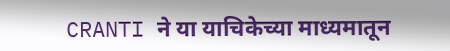CRANTI ने या याचिकेच्या माध्यमातून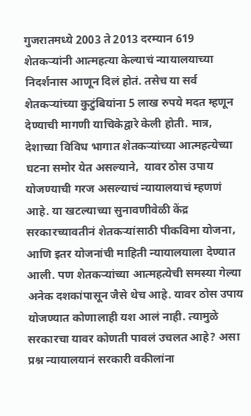गुजरातमध्ये 2003 ते 2013 दरम्यान 619 शेतकऱ्यांनी आत्महत्या केल्याचं न्यायालयाच्या निदर्शनास आणून दिलं होतं. तसेच या सर्व शेतकऱ्यांच्या कुटुंबियांना 5 लाख रुपये मदत म्हणून देण्याची मागणी याचिकेद्वारे केली होती. मात्र, देशाच्या विविध भागात शेतकऱ्यांच्या आत्महत्येच्या घटना समोर येत असल्याने,  यावर ठोस उपाय योजण्याची गरज असल्याचं न्यायालयाचं म्हणणं आहे. या खटल्याच्या सुनावणीवेळी केंद्र सरकारच्यावतीनं शेतकऱ्यांसाठी पीकविमा योजना, आणि इतर योजनांची माहिती न्यायालयाला देण्यात आली. पण शेतकऱ्यांच्या आत्महत्येची समस्या गेल्या अनेक दशकांपासून जैसे थेच आहे. यावर ठोस उपाय योजण्यात कोणालाही यश आलं नाही. त्यामुळे सरकारचा यावर कोणती पावलं उचलत आहे? असा प्रश्न न्यायालयानं सरकारी वकीलांना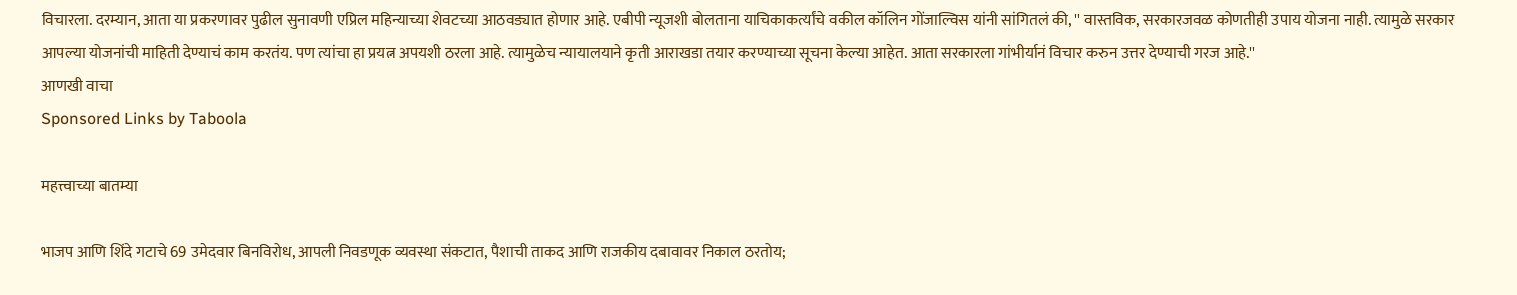विचारला. दरम्यान, आता या प्रकरणावर पुढील सुनावणी एप्रिल महिन्याच्या शेवटच्या आठवड्यात होणार आहे. एबीपी न्यूजशी बोलताना याचिकाकर्त्यांचे वकील कॉलिन गोंजाल्विस यांनी सांगितलं की, '' वास्तविक, सरकारजवळ कोणतीही उपाय योजना नाही. त्यामुळे सरकार आपल्या योजनांची माहिती देण्याचं काम करतंय. पण त्यांचा हा प्रयत्न अपयशी ठरला आहे. त्यामुळेच न्यायालयाने कृती आराखडा तयार करण्याच्या सूचना केल्या आहेत. आता सरकारला गांभीर्यानं विचार करुन उत्तर देण्याची गरज आहे.''
आणखी वाचा
Sponsored Links by Taboola

महत्त्वाच्या बातम्या

भाजप आणि शिंदे गटाचे 69 उमेदवार बिनविरोध, आपली निवडणूक व्यवस्था संकटात, पैशाची ताकद आणि राजकीय दबावावर निकाल ठरतोय;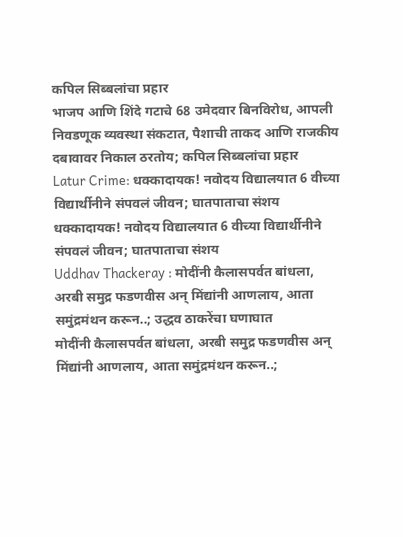कपिल सिब्बलांचा प्रहार
भाजप आणि शिंदे गटाचे 68 उमेदवार बिनविरोध, आपली निवडणूक व्यवस्था संकटात, पैशाची ताकद आणि राजकीय दबावावर निकाल ठरतोय; कपिल सिब्बलांचा प्रहार
Latur Crime: धक्कादायक! नवोदय विद्यालयात 6 वीच्या विद्यार्थीनीने संपवलं जीवन; घातपाताचा संशय
धक्कादायक! नवोदय विद्यालयात 6 वीच्या विद्यार्थीनीने संपवलं जीवन; घातपाताचा संशय
Uddhav Thackeray : मोदींनी कैलासपर्वत बांधला, अरबी समुद्र फडणवीस अन् मिंद्यांनी आणलाय, आता समुंद्रमंथन करून..; उद्धव ठाकरेंचा घणाघात
मोदींनी कैलासपर्वत बांधला, अरबी समुद्र फडणवीस अन् मिंद्यांनी आणलाय, आता समुंद्रमंथन करून..;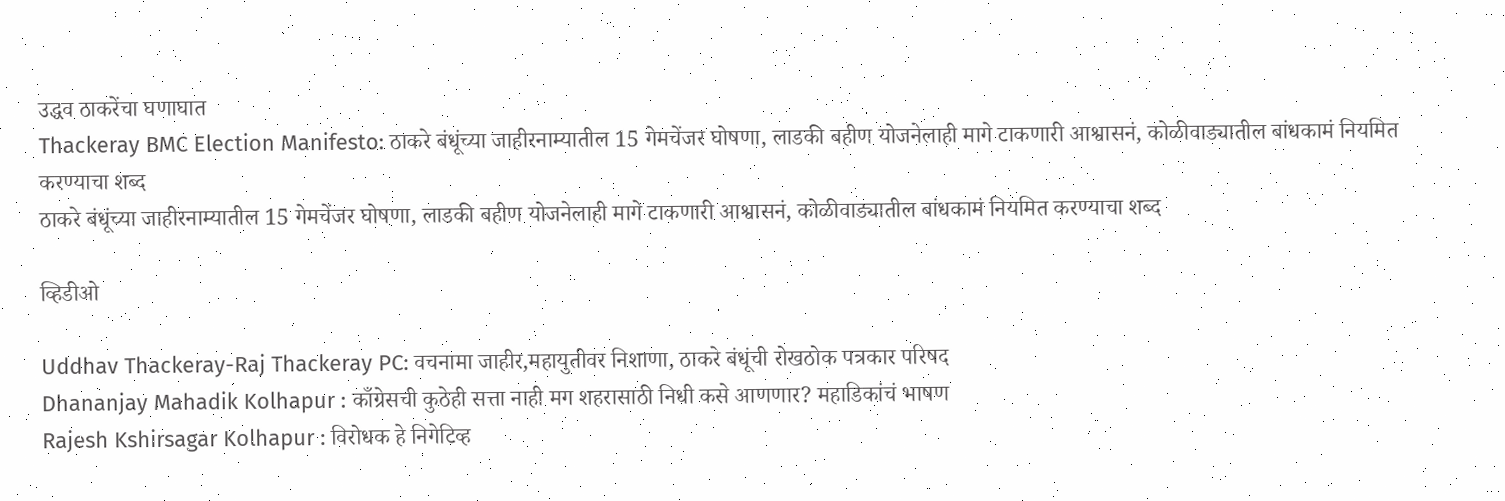उद्धव ठाकरेंचा घणाघात
Thackeray BMC Election Manifesto: ठाकरे बंधूंच्या जाहीरनाम्यातील 15 गेमचेंजर घोषणा, लाडकी बहीण योजनेलाही मागे टाकणारी आश्वासनं, कोळीवाड्यातील बांधकामं नियमित करण्याचा शब्द
ठाकरे बंधूंच्या जाहीरनाम्यातील 15 गेमचेंजर घोषणा, लाडकी बहीण योजनेलाही मागे टाकणारी आश्वासनं, कोळीवाड्यातील बांधकामं नियमित करण्याचा शब्द

व्हिडीओ

Uddhav Thackeray-Raj Thackeray PC: वचनामा जाहीर,महायुतीवर निशाणा, ठाकरे बंधूंची रोखठोक पत्रकार परिषद
Dhananjay Mahadik Kolhapur : काँग्रेसची कुठेही सत्ता नाही मग शहरासाठी निधी कसे आणणार? महाडिकांचं भाषण
Rajesh Kshirsagar Kolhapur : विरोधक हे निगेटिव्ह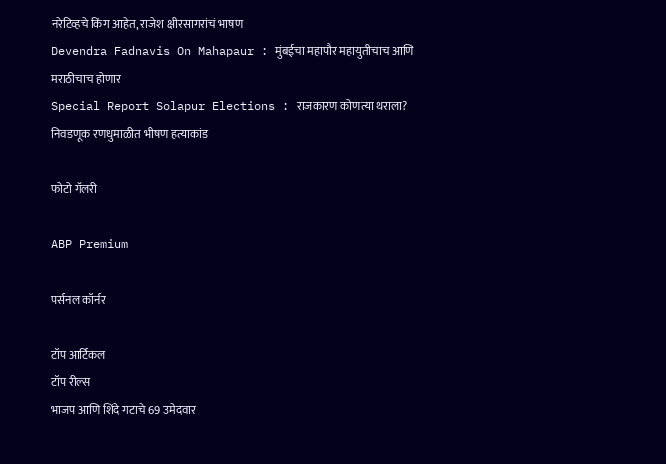नरेटिव्हचे किंग आहेत, राजेश क्षीरसागरांचं भाषण
Devendra Fadnavis On Mahapaur : मुंबईचा महापौर महायुतीचाच आणि मराठीचाच होणार
Special Report Solapur Elections : राजकारण कोणत्या थराला? निवडणूक रणधुमाळीत भीषण हत्याकांड

फोटो गॅलरी

ABP Premium

पर्सनल कॉर्नर

टॉप आर्टिकल
टॉप रील्स
भाजप आणि शिंदे गटाचे 69 उमेदवार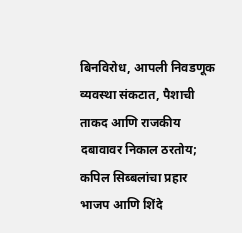बिनविरोध, आपली निवडणूक व्यवस्था संकटात, पैशाची ताकद आणि राजकीय दबावावर निकाल ठरतोय; कपिल सिब्बलांचा प्रहार
भाजप आणि शिंदे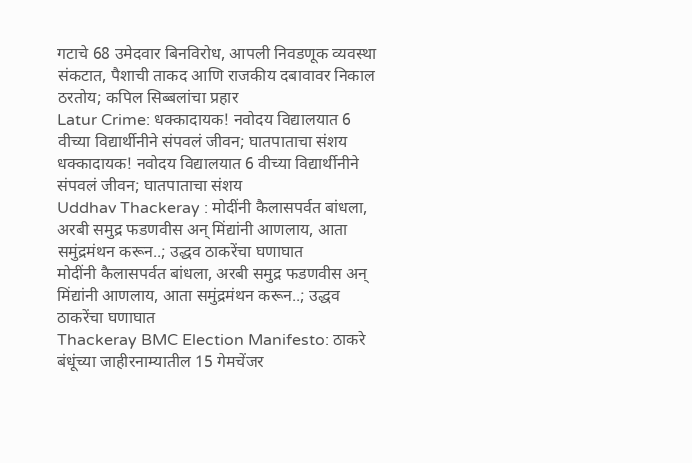गटाचे 68 उमेदवार बिनविरोध, आपली निवडणूक व्यवस्था संकटात, पैशाची ताकद आणि राजकीय दबावावर निकाल ठरतोय; कपिल सिब्बलांचा प्रहार
Latur Crime: धक्कादायक! नवोदय विद्यालयात 6 वीच्या विद्यार्थीनीने संपवलं जीवन; घातपाताचा संशय
धक्कादायक! नवोदय विद्यालयात 6 वीच्या विद्यार्थीनीने संपवलं जीवन; घातपाताचा संशय
Uddhav Thackeray : मोदींनी कैलासपर्वत बांधला, अरबी समुद्र फडणवीस अन् मिंद्यांनी आणलाय, आता समुंद्रमंथन करून..; उद्धव ठाकरेंचा घणाघात
मोदींनी कैलासपर्वत बांधला, अरबी समुद्र फडणवीस अन् मिंद्यांनी आणलाय, आता समुंद्रमंथन करून..; उद्धव ठाकरेंचा घणाघात
Thackeray BMC Election Manifesto: ठाकरे बंधूंच्या जाहीरनाम्यातील 15 गेमचेंजर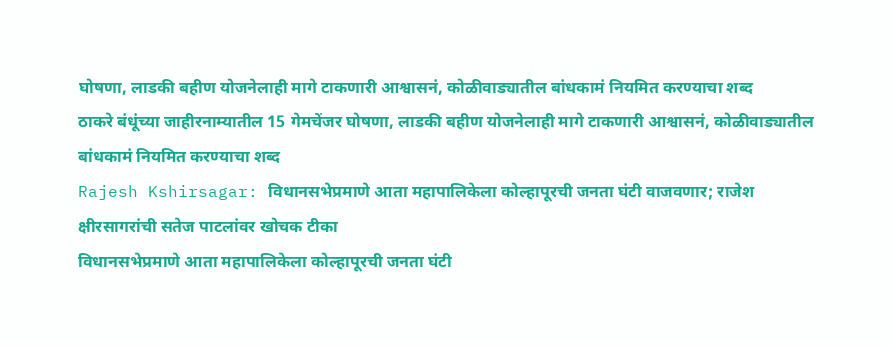घोषणा, लाडकी बहीण योजनेलाही मागे टाकणारी आश्वासनं, कोळीवाड्यातील बांधकामं नियमित करण्याचा शब्द
ठाकरे बंधूंच्या जाहीरनाम्यातील 15 गेमचेंजर घोषणा, लाडकी बहीण योजनेलाही मागे टाकणारी आश्वासनं, कोळीवाड्यातील बांधकामं नियमित करण्याचा शब्द
Rajesh Kshirsagar: विधानसभेप्रमाणे आता महापालिकेला कोल्हापूरची जनता घंटी वाजवणार; राजेश क्षीरसागरांची सतेज पाटलांवर खोचक टीका
विधानसभेप्रमाणे आता महापालिकेला कोल्हापूरची जनता घंटी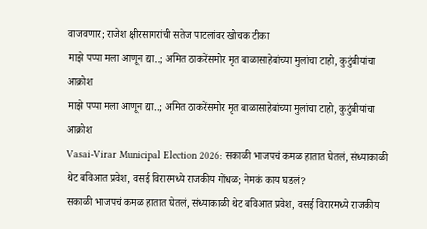वाजवणार; राजेश क्षीरसागरांची सतेज पाटलांवर खोचक टीका
माझे पप्पा मला आणून द्या..; अमित ठाकरेंसमोर मृत बाळासाहेबांच्या मुलांचा टाहो, कुटुंबीयांचा आक्रोश
माझे पप्पा मला आणून द्या..; अमित ठाकरेंसमोर मृत बाळासाहेबांच्या मुलांचा टाहो, कुटुंबीयांचा आक्रोश
Vasai-Virar Municipal Election 2026: सकाळी भाजपचं कमळ हातात घेतलं, संध्याकाळी थेट बविआत प्रवेश, वसई विरारमध्ये राजकीय गोंधळ; नेमकं काय घडलं?
सकाळी भाजपचं कमळ हातात घेतलं, संध्याकाळी थेट बविआत प्रवेश, वसई विरारमध्ये राजकीय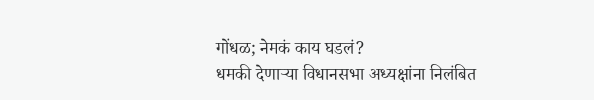गोंधळ; नेमकं काय घडलं?
धमकी देणाऱ्या विधानसभा अध्यक्षांना निलंबित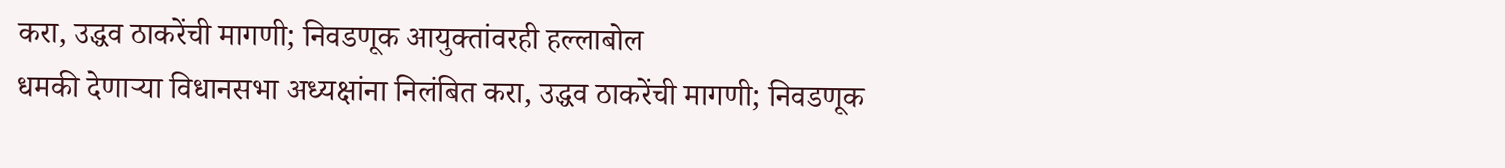करा, उद्धव ठाकरेंची मागणी; निवडणूक आयुक्तांवरही हल्लाबोल
धमकी देणाऱ्या विधानसभा अध्यक्षांना निलंबित करा, उद्धव ठाकरेंची मागणी; निवडणूक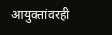आयुक्तांवरही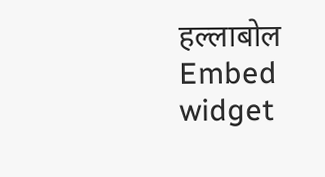हल्लाबोल
Embed widget